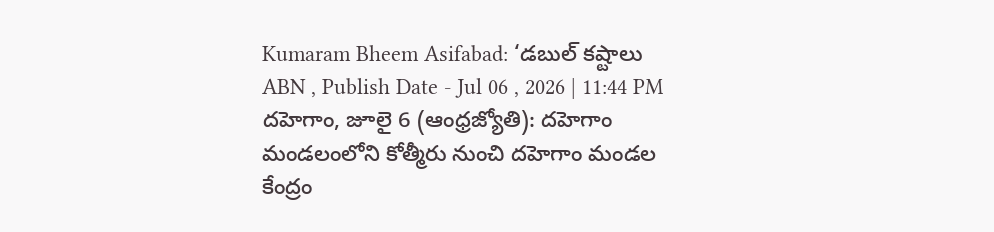Kumaram Bheem Asifabad: ‘డబుల్ కష్టాలు
ABN , Publish Date - Jul 06 , 2026 | 11:44 PM
దహెగాం, జూలై 6 (ఆంధ్రజ్యోతి): దహెగాం మండలంలోని కోత్మీరు నుంచి దహెగాం మండల కేంద్రం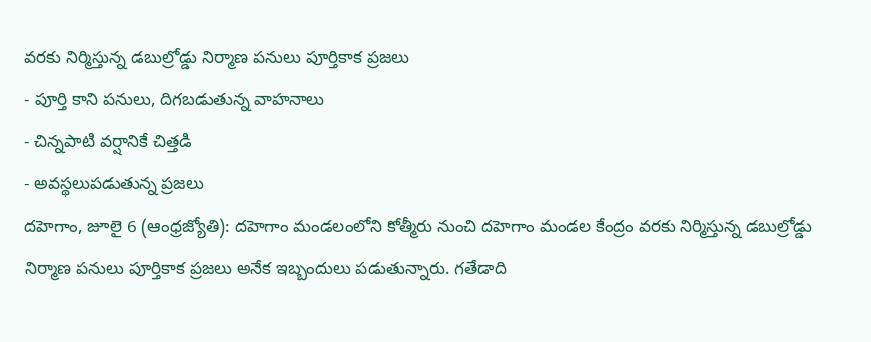వరకు నిర్మిస్తున్న డబుల్రోడ్డు నిర్మాణ పనులు పూర్తికాక ప్రజలు
- పూర్తి కాని పనులు, దిగబడుతున్న వాహనాలు
- చిన్నపాటి వర్షానికే చిత్తడి
- అవస్థలుపడుతున్న ప్రజలు
దహెగాం, జూలై 6 (ఆంధ్రజ్యోతి): దహెగాం మండలంలోని కోత్మీరు నుంచి దహెగాం మండల కేంద్రం వరకు నిర్మిస్తున్న డబుల్రోడ్డు నిర్మాణ పనులు పూర్తికాక ప్రజలు అనేక ఇబ్బందులు పడుతున్నారు. గతేడాది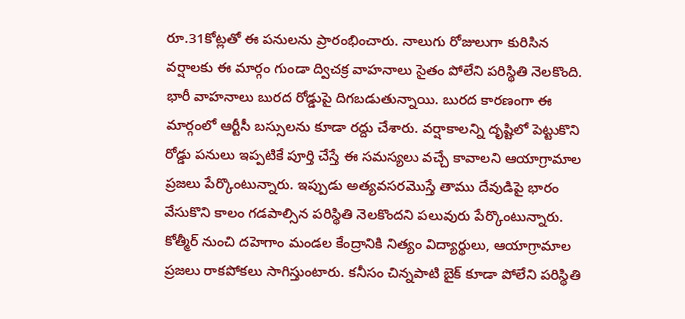రూ.31కోట్లతో ఈ పనులను ప్రారంభించారు. నాలుగు రోజులుగా కురిసిన వర్షాలకు ఈ మార్గం గుండా ద్విచక్ర వాహనాలు సైతం పోలేని పరిస్థితి నెలకొంది. భారీ వాహనాలు బురద రోడ్డుపై దిగబడుతున్నాయి. బురద కారణంగా ఈ మార్గంలో ఆర్టీసీ బస్సులను కూడా రద్దు చేశారు. వర్షాకాలన్ని దృష్టిలో పెట్టుకొని రోడ్డు పనులు ఇప్పటికే పూర్తి చేస్తే ఈ సమస్యలు వచ్చే కావాలని ఆయాగ్రామాల ప్రజలు పేర్కొంటున్నారు. ఇప్పుడు అత్యవసరమొస్తే తాము దేవుడిపై భారం వేసుకొని కాలం గడపాల్సిన పరిస్థితి నెలకొందని పలువురు పేర్కొంటున్నారు. కోత్మీర్ నుంచి దహెగాం మండల కేంద్రానికి నిత్యం విద్యార్థులు, ఆయాగ్రామాల ప్రజలు రాకపోకలు సాగిస్తుంటారు. కనీసం చిన్నపాటి బైక్ కూడా పోలేని పరిస్థితి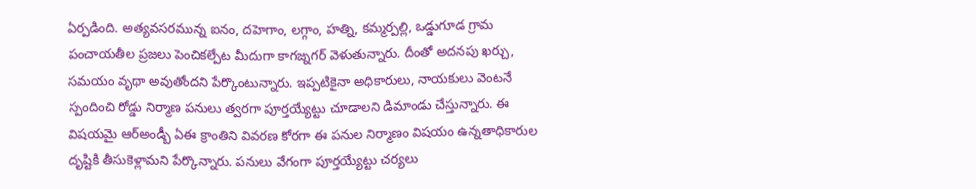ఏర్పడింది. అత్యవసరమున్న ఐనం, దహెగాం, లగ్గాం, హత్ని, కమ్మర్పల్లి, ఒడ్డుగూడ గ్రామ పంచాయతీల ప్రజలు పెంచికల్పేట మీదుగా కాగజ్నగర్ వెళుతున్నారు. దీంతో అదనపు ఖర్చు, సమయం వృథా అవుతోందని పేర్కొంటున్నారు. ఇప్పటికైనా అధికారులు, నాయకులు వెంటనే స్పందించి రోడ్డు నిర్మాణ పనులు త్వరగా పూర్తయ్యేట్టు చూడాలని డిమాండు చేస్తున్నారు. ఈ విషయమై ఆర్అండ్బీ ఏఈ క్రాంతిని వివరణ కోరగా ఈ పనుల నిర్మాణం విషయం ఉన్నతాధికారుల దృష్టికి తీసుకెళ్లామని పేర్కొన్నారు. పనులు వేగంగా పూర్తయ్యేట్టు చర్యలు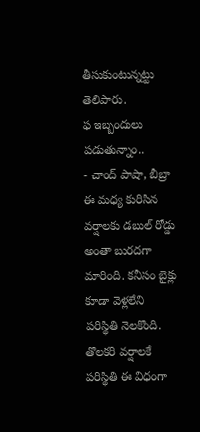తీసుకుంటున్నట్టు తెలిపారు.
ఫ ఇబ్బందులు పడుతున్నాం..
- చాంద్ పాషా, బీబ్రా
ఈ మధ్య కురిసిన వర్షాలకు డబుల్ రోడ్డు అంతా బురదగా మారింది. కనీసం బైక్లు కూడా వెళ్లలేని పరిస్థితి నెలకొంది. తొలకరి వర్షాలకే పరిస్థితి ఈ విధంగా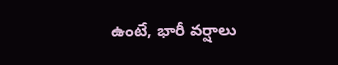ఉంటే, భారీ వర్షాలు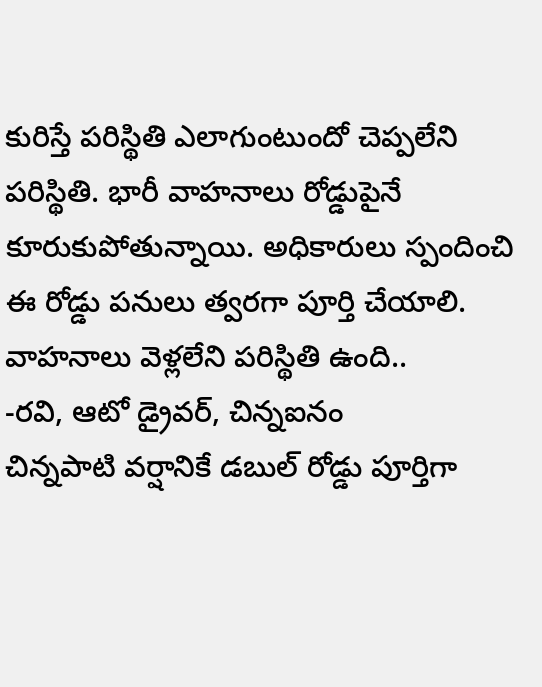కురిస్తే పరిస్థితి ఎలాగుంటుందో చెప్పలేని పరిస్థితి. భారీ వాహనాలు రోడ్డుపైనే కూరుకుపోతున్నాయి. అధికారులు స్పందించి ఈ రోడ్డు పనులు త్వరగా పూర్తి చేయాలి.
వాహనాలు వెళ్లలేని పరిస్థితి ఉంది..
-రవి, ఆటో డ్రైవర్, చిన్నఐనం
చిన్నపాటి వర్షానికే డబుల్ రోడ్డు పూర్తిగా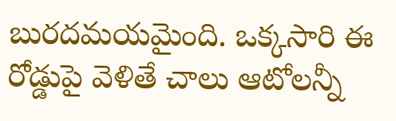బురదమయమైంది. ఒక్కసారి ఈ రోడ్డుపై వెళితే చాలు ఆటోలన్నీ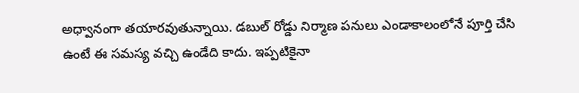అధ్వానంగా తయారవుతున్నాయి. డబుల్ రోడ్డు నిర్మాణ పనులు ఎండాకాలంలోనే పూర్తి చేసి ఉంటే ఈ సమస్య వచ్చి ఉండేది కాదు. ఇప్పటికైనా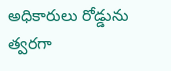అధికారులు రోడ్డును త్వరగా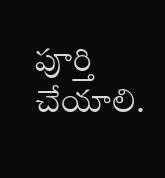పూర్తి చేయాలి.